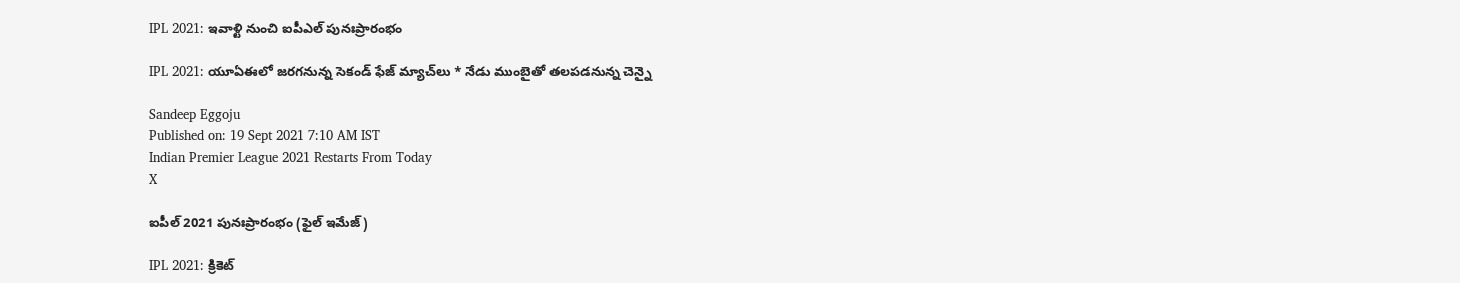IPL 2021: ఇవాళ్టి నుంచి ఐపీఎల్‌ పునఃప్రారంభం

IPL 2021: యూఏఈలో జరగనున్న సెకండ్ ఫేజ్‌ మ్యాచ్‌లు * నేడు ముంబైతో తలపడనున్న చెన్నై

Sandeep Eggoju
Published on: 19 Sept 2021 7:10 AM IST
Indian Premier League 2021 Restarts From Today
X

ఐపీల్ 2021 పునఃప్రారంభం (ఫైల్ ఇమేజ్)

IPL 2021: క్రికెట్‌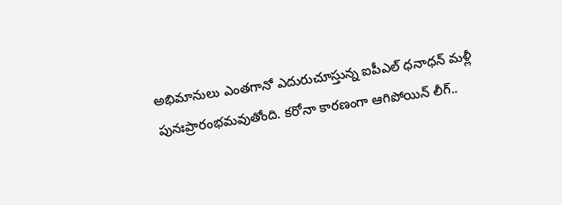అభిమానులు ఎంతగానో ఎదురుచూస్తున్న ఐపీఎల్‌ ధనాధన్‌ మళ్లీ పునఃప్రారంభమవుతోంది. కరోనా కారణంగా ఆగిపోయిన్‌ లీగ్‌..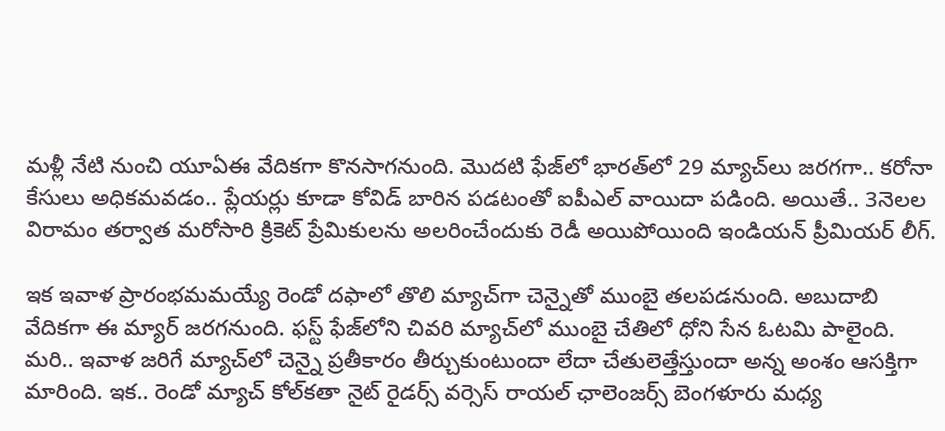మళ్లీ నేటి నుంచి యూఏఈ వేదికగా కొనసాగనుంది. మొదటి ఫేజ్‌లో భారత్‌లో 29 మ్యాచ్‌లు జరగగా.. కరోనా కేసులు అధికమవడం.. ప్లేయర్లు కూడా కోవిడ్ బారిన పడటంతో ఐపీఎల్‌ వాయిదా పడింది. అయితే.. 3నెలల విరామం తర్వాత మరోసారి క్రికెట్‌ ప్రేమికులను అలరించేందుకు రెడీ అయిపోయింది ఇండియన్‌ ప్రీమియర్ లీగ్.

ఇక ఇవాళ ప్రారంభమమయ్యే రెండో దఫాలో తొలి మ్యాచ్‌గా చెన్నైతో ముంబై తలపడనుంది. అబుదాబి వేదికగా ఈ మ్యార్‌ జరగనుంది. ఫస్ట్ ఫేజ్‌లోని చివరి మ్యాచ్‌లో ముంబై చేతిలో ధోని సేన ఓటమి పాలైంది. మరి.. ఇవాళ జరిగే మ్యాచ్‌లో చెన్నై ప్రతీకారం తీర్చుకుంటుందా లేదా చేతులెత్తేస్తుందా అన్న అంశం ఆసక్తిగా మారింది. ఇక.. రెండో మ్యాచ్‌ కోల్‌కతా నైట్‌ రైడర్స్ వర్సెస్‌ రాయల్‌ ఛాలెంజర్స్‌ బెంగళూరు మధ్య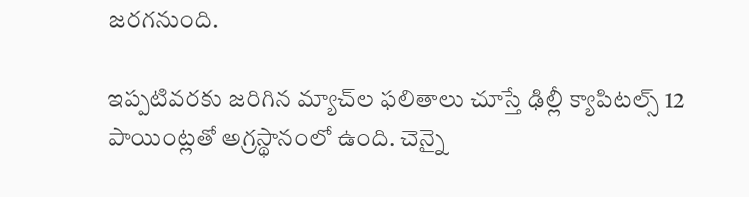జరగనుంది.

ఇప్పటివరకు జరిగిన మ్యాచ్‌ల ఫలితాలు చూస్తే ఢిల్లీ క్యాపిటల్స్‌ 12 పాయింట్లతో అగ్రస్థానంలో ఉంది. చెన్నై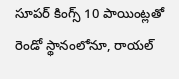సూపర్ కింగ్స్ 10 పాయింట్లతో రెండో స్థానంలోనూ, రాయల్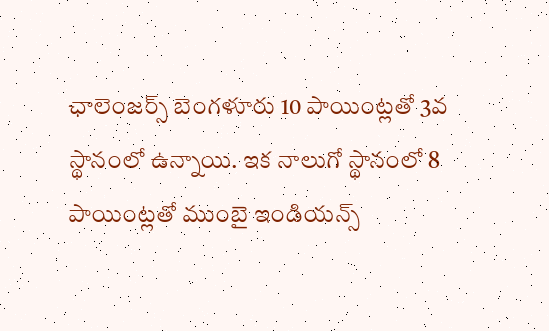ఛాలెంజర్స్‌ బెంగళూరు 10 పాయింట్లతో 3వ స్థానంలో ఉన్నాయి. ఇక నాలుగో స్థానంలో 8 పాయింట్లతో ముంబై ఇండియన్స్‌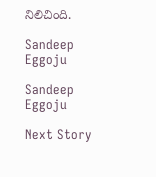నిలిచింది.

Sandeep Eggoju

Sandeep Eggoju

Next Story